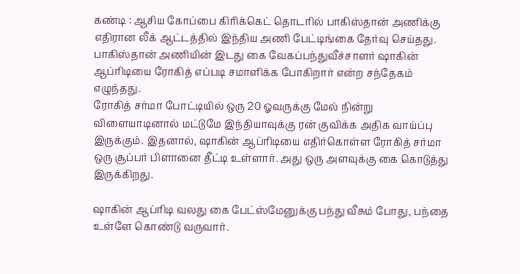கண்டி : ஆசிய கோப்பை கிரிக்கெட் தொடரில் பாகிஸ்தான் அணிக்கு எதிரான லீக் ஆட்டத்தில் இந்திய அணி பேட்டிங்கை தேர்வு செய்தது. பாகிஸ்தான் அணியின் இடது கை வேகப்பந்துவீச்சாளர் ஷாகின் ஆப்ரிடியை ரோகித் எப்படி சமாளிக்க போகிறார் என்ற சந்தேகம் எழுந்தது.
ரோகித் சர்மா போட்டியில் ஒரு 20 ஓவருக்கு மேல் நின்று விளையாடினால் மட்டுமே இந்தியாவுக்கு ரன் குவிக்க அதிக வாய்ப்பு இருக்கும். இதனால், ஷாகின் ஆப்ரிடியை எதிர்கொள்ள ரோகித் சர்மா ஒரு சூப்பர் பிளானை தீட்டி உள்ளார். அது ஒரு அளவுக்கு கை கொடுத்து இருக்கிறது.

ஷாகின் ஆப்ரிடி வலது கை பேட்ஸ்மேனுக்கு பந்து வீசும் போது, பந்தை உள்ளே கொண்டு வருவார்.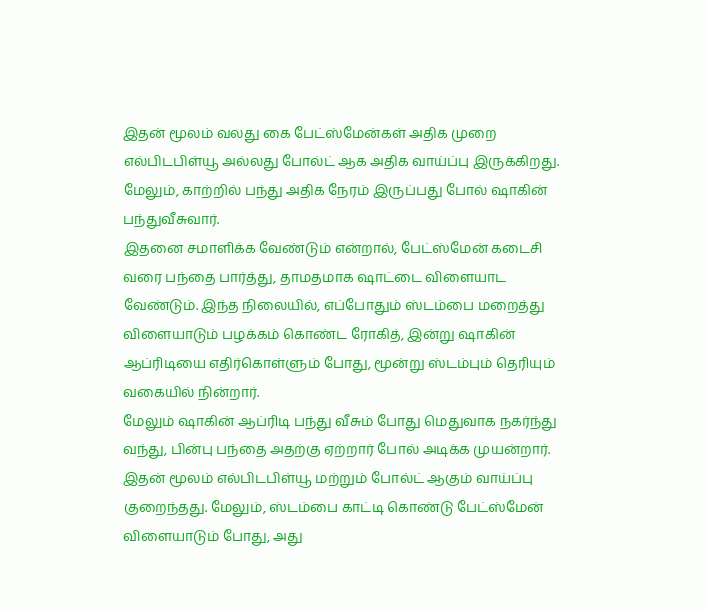இதன் மூலம் வலது கை பேட்ஸ்மேன்கள் அதிக முறை எல்பிடபிள்யூ அல்லது போல்ட் ஆக அதிக வாய்ப்பு இருக்கிறது. மேலும், காற்றில் பந்து அதிக நேரம் இருப்பது போல் ஷாகின் பந்துவீசுவார்.
இதனை சமாளிக்க வேண்டும் என்றால், பேட்ஸ்மேன் கடைசி வரை பந்தை பார்த்து, தாமதமாக ஷாட்டை விளையாட வேண்டும். இந்த நிலையில், எப்போதும் ஸ்டம்பை மறைத்து விளையாடும் பழக்கம் கொண்ட ரோகித், இன்று ஷாகின் ஆப்ரிடியை எதிர்கொள்ளும் போது, மூன்று ஸ்டம்பும் தெரியும் வகையில் நின்றார்.
மேலும் ஷாகின் ஆப்ரிடி பந்து வீசும் போது மெதுவாக நகர்ந்து வந்து, பின்பு பந்தை அதற்கு ஏற்றார் போல் அடிக்க முயன்றார். இதன் மூலம் எல்பிடபிள்யூ மற்றும் போல்ட் ஆகும் வாய்ப்பு குறைந்தது. மேலும், ஸ்டம்பை காட்டி கொண்டு பேட்ஸ்மேன் விளையாடும் போது, அது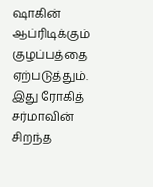ஷாகின் ஆப்ரிடிக்கும் குழப்பத்தை ஏற்படுத்தும். இது ரோகித் சர்மாவின் சிறந்த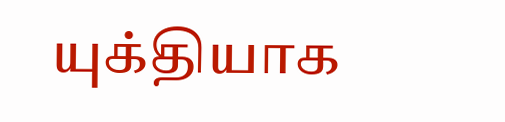யுக்தியாக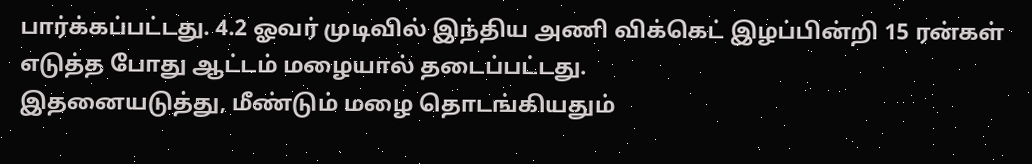பார்க்கப்பட்டது. 4.2 ஓவர் முடிவில் இந்திய அணி விக்கெட் இழப்பின்றி 15 ரன்கள் எடுத்த போது ஆட்டம் மழையால் தடைப்பட்டது.
இதனையடுத்து, மீண்டும் மழை தொடங்கியதும்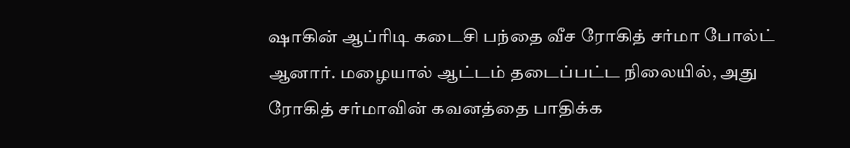ஷாகின் ஆப்ரிடி கடைசி பந்தை வீச ரோகித் சர்மா போல்ட் ஆனார். மழையால் ஆட்டம் தடைப்பட்ட நிலையில், அது ரோகித் சர்மாவின் கவனத்தை பாதிக்க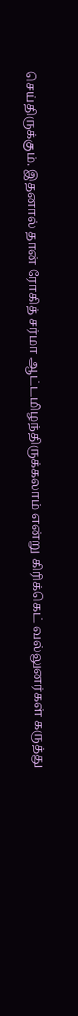செய்திருக்கும். இதனால் தான் ரோகித் சர்மா ஆட்டமிழந்திருக்கலாம் என்று கிரிக்கெட் வல்லுனர்கள் கருத்து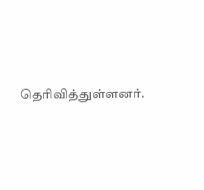தெரிவித்துள்ளனர்.